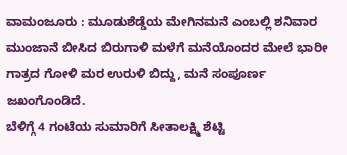ವಾಮಂಜೂರು : ಮೂಡುಶೆಡ್ಡೆಯ ಮೇಗಿನಮನೆ ಎಂಬಲ್ಲಿ ಶನಿವಾರ ಮುಂಜಾನೆ ಬೀಸಿದ ಬಿರುಗಾಳಿ ಮಳೆಗೆ ಮನೆಯೊಂದರ ಮೇಲೆ ಭಾರೀ ಗಾತ್ರದ ಗೋಳಿ ಮರ ಉರುಳಿ ಬಿದ್ದು, ಮನೆ ಸಂಪೂರ್ಣ ಜಖಂಗೊಂಡಿದೆ.
ಬೆಳಿಗ್ಗೆ 4 ಗಂಟೆಯ ಸುಮಾರಿಗೆ ಸೀತಾಲಕ್ಷ್ಮಿ ಶೆಟ್ಟಿ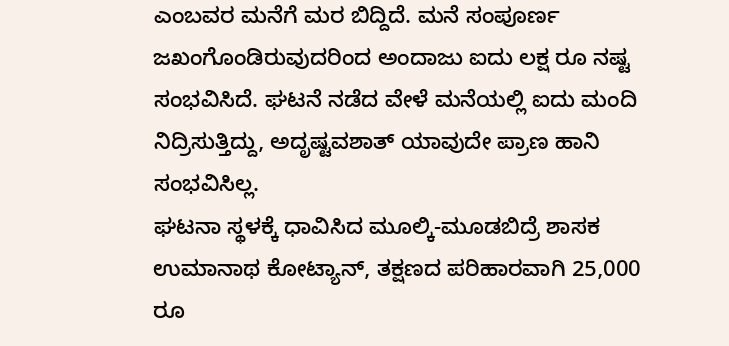ಎಂಬವರ ಮನೆಗೆ ಮರ ಬಿದ್ದಿದೆ. ಮನೆ ಸಂಪೂರ್ಣ ಜಖಂಗೊಂಡಿರುವುದರಿಂದ ಅಂದಾಜು ಐದು ಲಕ್ಷ ರೂ ನಷ್ಟ ಸಂಭವಿಸಿದೆ. ಘಟನೆ ನಡೆದ ವೇಳೆ ಮನೆಯಲ್ಲಿ ಐದು ಮಂದಿ ನಿದ್ರಿಸುತ್ತಿದ್ದು, ಅದೃಷ್ಟವಶಾತ್ ಯಾವುದೇ ಪ್ರಾಣ ಹಾನಿ ಸಂಭವಿಸಿಲ್ಲ.
ಘಟನಾ ಸ್ಥಳಕ್ಕೆ ಧಾವಿಸಿದ ಮೂಲ್ಕಿ-ಮೂಡಬಿದ್ರೆ ಶಾಸಕ ಉಮಾನಾಥ ಕೋಟ್ಯಾನ್, ತಕ್ಷಣದ ಪರಿಹಾರವಾಗಿ 25,000 ರೂ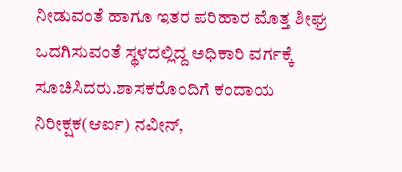ನೀಡುವಂತೆ ಹಾಗೂ ಇತರ ಪರಿಹಾರ ಮೊತ್ತ ಶೀಘ್ರ ಒದಗಿಸುವಂತೆ ಸ್ಥಳದಲ್ಲಿದ್ದ ಅಧಿಕಾರಿ ವರ್ಗಕ್ಕೆ ಸೂಚಿಸಿದರು.ಶಾಸಕರೊಂದಿಗೆ ಕಂದಾಯ ನಿರೀಕ್ಷಕ(ಆರ್ಐ) ನವೀನ್,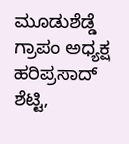ಮೂಡುಶೆಡ್ಡೆ ಗ್ರಾಪಂ ಅಧ್ಯಕ್ಷ ಹರಿಪ್ರಸಾದ್ ಶೆಟ್ಟಿ,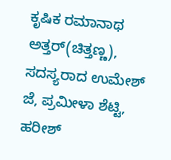ಕೃಷಿಕ ರಮಾನಾಥ ಅತ್ತರ್(ಚಿತ್ತಣ್ಣ), ಸದಸ್ಯರಾದ ಉಮೇಶ್ ಜೆ, ಪ್ರಮೀಳಾ ಶೆಟ್ಟಿ, ಹರೀಶ್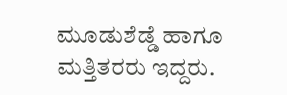ಮೂಡುಶೆಡ್ಡೆ ಹಾಗೂ ಮತ್ತಿತರರು ಇದ್ದರು.